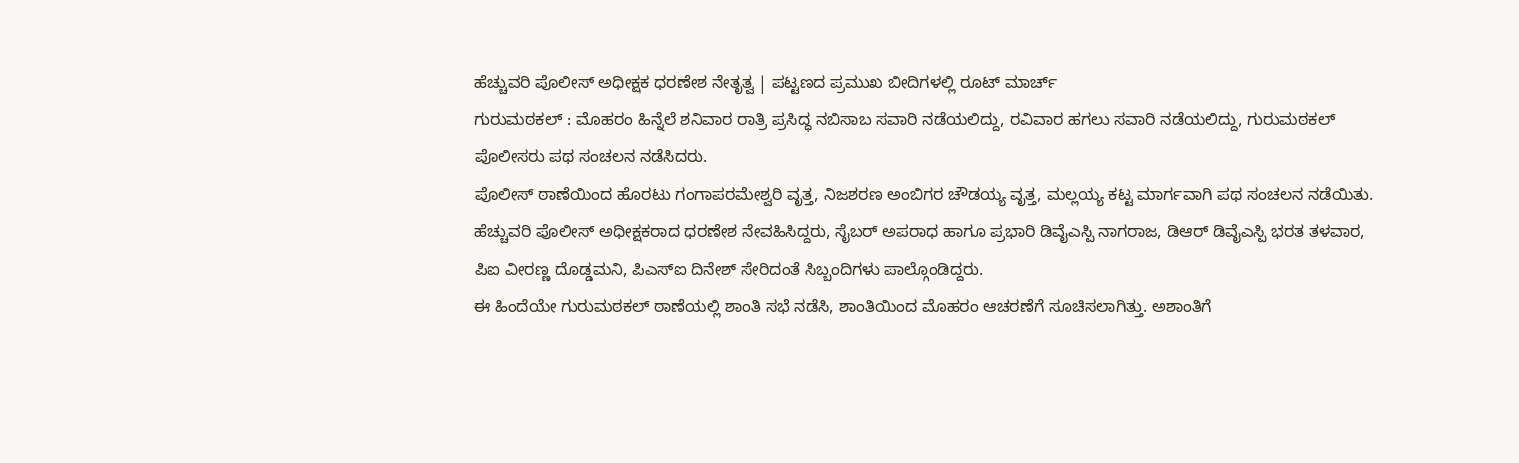ಹೆಚ್ಚುವರಿ ಪೊಲೀಸ್ ಅಧೀಕ್ಷಕ ಧರಣೇಶ ನೇತೃತ್ವ | ಪಟ್ಟಣದ ಪ್ರಮುಖ ಬೀದಿಗಳಲ್ಲಿ ರೂಟ್ ಮಾರ್ಚ್
ಗುರುಮಠಕಲ್ : ಮೊಹರಂ ಹಿನ್ನೆಲೆ ಶನಿವಾರ ರಾತ್ರಿ ಪ್ರಸಿದ್ಧ ನಬಿಸಾಬ ಸವಾರಿ ನಡೆಯಲಿದ್ದು, ರವಿವಾರ ಹಗಲು ಸವಾರಿ ನಡೆಯಲಿದ್ದು, ಗುರುಮಠಕಲ್ ಪೊಲೀಸರು ಪಥ ಸಂಚಲನ ನಡೆಸಿದರು.
ಪೊಲೀಸ್ ಠಾಣೆಯಿಂದ ಹೊರಟು ಗಂಗಾಪರಮೇಶ್ವರಿ ವೃತ್ತ, ನಿಜಶರಣ ಅಂಬಿಗರ ಚೌಡಯ್ಯ ವೃತ್ತ, ಮಲ್ಲಯ್ಯ ಕಟ್ಟ ಮಾರ್ಗವಾಗಿ ಪಥ ಸಂಚಲನ ನಡೆಯಿತು.
ಹೆಚ್ಚುವರಿ ಪೊಲೀಸ್ ಅಧೀಕ್ಷಕರಾದ ಧರಣೇಶ ನೇವಹಿಸಿದ್ದರು, ಸೈಬರ್ ಅಪರಾಧ ಹಾಗೂ ಪ್ರಭಾರಿ ಡಿವೈಎಸ್ಪಿ ನಾಗರಾಜ, ಡಿಆರ್ ಡಿವೈಎಸ್ಪಿ ಭರತ ತಳವಾರ, ಪಿಐ ವೀರಣ್ಣ ದೊಡ್ಡಮನಿ, ಪಿಎಸ್ಐ ದಿನೇಶ್ ಸೇರಿದಂತೆ ಸಿಬ್ಬಂದಿಗಳು ಪಾಲ್ಗೊಂಡಿದ್ದರು.
ಈ ಹಿಂದೆಯೇ ಗುರುಮಠಕಲ್ ಠಾಣೆಯಲ್ಲಿ ಶಾಂತಿ ಸಭೆ ನಡೆಸಿ, ಶಾಂತಿಯಿಂದ ಮೊಹರಂ ಆಚರಣೆಗೆ ಸೂಚಿಸಲಾಗಿತ್ತು. ಅಶಾಂತಿಗೆ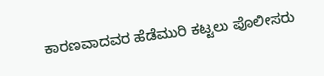ಕಾರಣವಾದವರ ಹೆಡೆಮುರಿ ಕಟ್ಟಲು ಪೊಲೀಸರು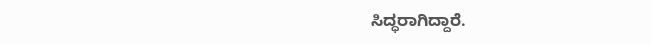ಸಿದ್ಧರಾಗಿದ್ದಾರೆ.